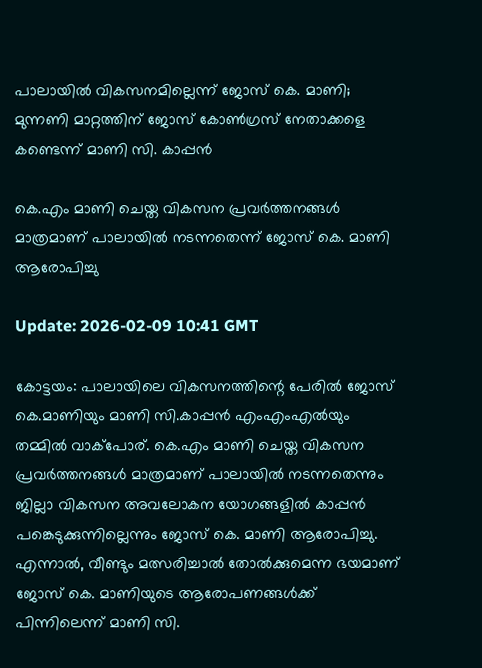പാലായില്‍ വികസനമില്ലെന്ന് ജോസ് കെ. മാണി; മുന്നണി മാറ്റത്തിന് ജോസ് കോണ്‍ഗ്രസ് നേതാക്കളെ കണ്ടെന്ന് മാണി സി. കാപ്പന്‍

കെ.എം മാണി ചെയ്ത വികസന പ്രവര്‍ത്തനങ്ങള്‍ മാത്രമാണ് പാലായില്‍ നടന്നതെന്ന് ജോസ് കെ. മാണി ആരോപിച്ചു

Update: 2026-02-09 10:41 GMT

കോട്ടയം: പാലായിലെ വികസനത്തിന്റെ പേരില്‍ ജോസ് കെ.മാണിയും മാണി സി.കാപ്പന്‍ എംഎംഎല്‍യും തമ്മില്‍ വാക്‌പോര്. കെ.എം മാണി ചെയ്ത വികസന പ്രവര്‍ത്തനങ്ങള്‍ മാത്രമാണ് പാലായില്‍ നടന്നതെന്നും ജില്ലാ വികസന അവലോകന യോഗങ്ങളില്‍ കാപ്പന്‍ പങ്കെടുക്കുന്നില്ലെന്നും ജോസ് കെ. മാണി ആരോപിച്ചു. എന്നാല്‍, വീണ്ടും മത്സരിച്ചാല്‍ തോല്‍ക്കുമെന്ന ഭയമാണ് ജോസ് കെ. മാണിയുടെ ആരോപണങ്ങള്‍ക്ക് പിന്നിലെന്ന് മാണി സി.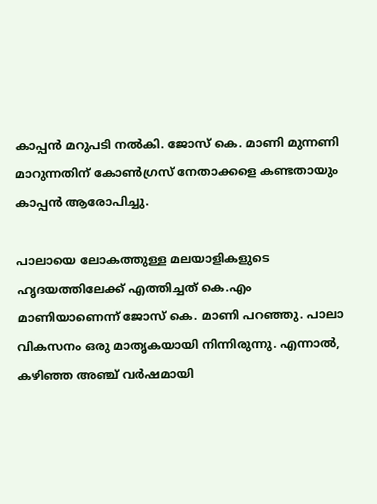കാപ്പന്‍ മറുപടി നല്‍കി. ജോസ് കെ. മാണി മുന്നണി മാറുന്നതിന് കോണ്‍ഗ്രസ് നേതാക്കളെ കണ്ടതായും കാപ്പന്‍ ആരോപിച്ചു.

പാലായെ ലോകത്തുള്ള മലയാളികളുടെ ഹൃദയത്തിലേക്ക് എത്തിച്ചത് കെ.എം മാണിയാണെന്ന് ജോസ് കെ. മാണി പറഞ്ഞു. പാലാ വികസനം ഒരു മാതൃകയായി നിന്നിരുന്നു. എന്നാല്‍, കഴിഞ്ഞ അഞ്ച് വര്‍ഷമായി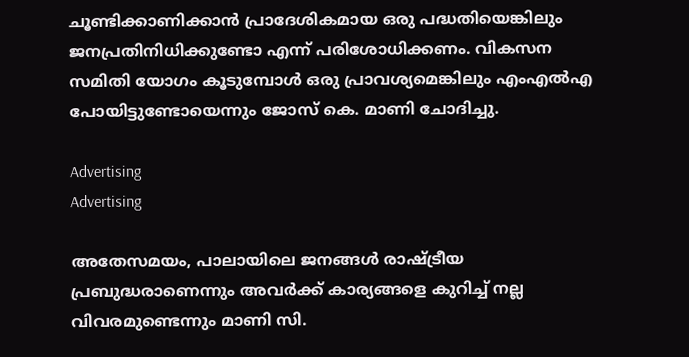ചൂണ്ടിക്കാണിക്കാന്‍ പ്രാദേശികമായ ഒരു പദ്ധതിയെങ്കിലും ജനപ്രതിനിധിക്കുണ്ടോ എന്ന് പരിശോധിക്കണം. വികസന സമിതി യോഗം കൂടുമ്പോള്‍ ഒരു പ്രാവശ്യമെങ്കിലും എംഎല്‍എ പോയിട്ടുണ്ടോയെന്നും ജോസ് കെ. മാണി ചോദിച്ചു.

Advertising
Advertising

അതേസമയം, പാലായിലെ ജനങ്ങള്‍ രാഷ്ട്രീയ പ്രബുദ്ധരാണെന്നും അവര്‍ക്ക് കാര്യങ്ങളെ കുറിച്ച് നല്ല വിവരമുണ്ടെന്നും മാണി സി.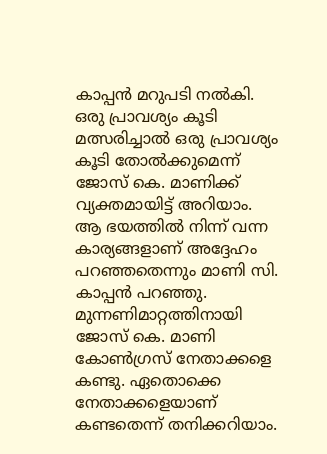കാപ്പന്‍ മറുപടി നല്‍കി. ഒരു പ്രാവശ്യം കൂടി മത്സരിച്ചാല്‍ ഒരു പ്രാവശ്യം കൂടി തോല്‍ക്കുമെന്ന് ജോസ് കെ. മാണിക്ക് വ്യക്തമായിട്ട് അറിയാം. ആ ഭയത്തില്‍ നിന്ന് വന്ന കാര്യങ്ങളാണ് അദ്ദേഹം പറഞ്ഞതെന്നും മാണി സി. കാപ്പന്‍ പറഞ്ഞു. മുന്നണിമാറ്റത്തിനായി ജോസ് കെ. മാണി കോണ്‍ഗ്രസ് നേതാക്കളെ കണ്ടു. ഏതൊക്കെ നേതാക്കളെയാണ് കണ്ടതെന്ന് തനിക്കറിയാം.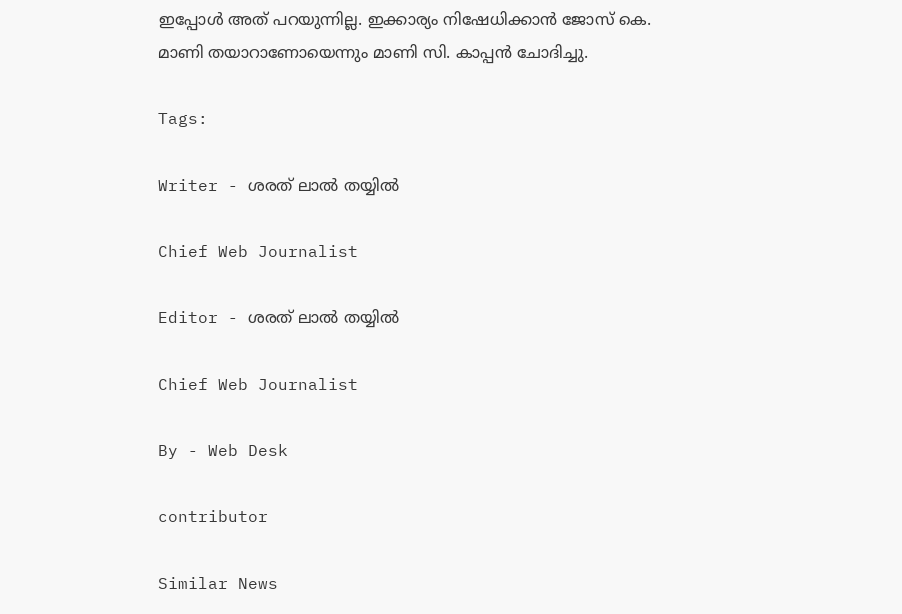ഇപ്പോള്‍ അത് പറയുന്നില്ല. ഇക്കാര്യം നിഷേധിക്കാന്‍ ജോസ് കെ. മാണി തയാറാണോയെന്നും മാണി സി. കാപ്പന്‍ ചോദിച്ചു.

Tags:

Writer - ശരത് ലാൽ തയ്യിൽ

Chief Web Journalist

Editor - ശരത് ലാൽ തയ്യിൽ

Chief Web Journalist

By - Web Desk

contributor

Similar News